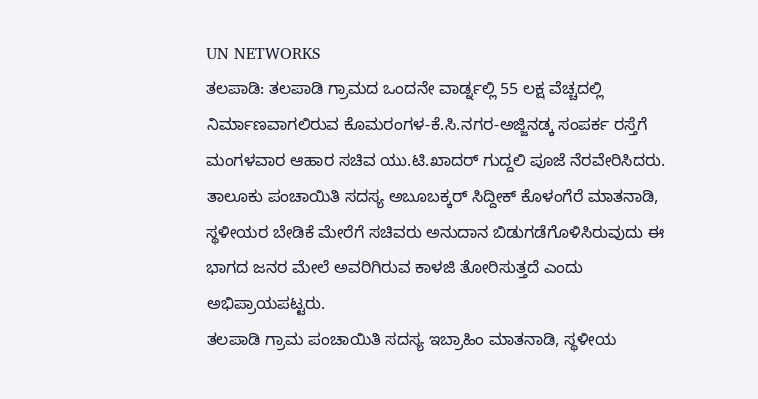UN NETWORKS
ತಲಪಾಡಿ: ತಲಪಾಡಿ ಗ್ರಾಮದ ಒಂದನೇ ವಾರ್ಡ್ನಲ್ಲಿ 55 ಲಕ್ಷ ವೆಚ್ಚದಲ್ಲಿ ನಿರ್ಮಾಣವಾಗಲಿರುವ ಕೊಮರಂಗಳ-ಕೆ.ಸಿ.ನಗರ-ಅಜ್ಜಿನಡ್ಕ ಸಂಪರ್ಕ ರಸ್ತೆಗೆ ಮಂಗಳವಾರ ಆಹಾರ ಸಚಿವ ಯು.ಟಿ.ಖಾದರ್ ಗುದ್ದಲಿ ಪೂಜೆ ನೆರವೇರಿಸಿದರು.
ತಾಲೂಕು ಪಂಚಾಯಿತಿ ಸದಸ್ಯ ಅಬೂಬಕ್ಕರ್ ಸಿದ್ದೀಕ್ ಕೊಳಂಗೆರೆ ಮಾತನಾಡಿ, ಸ್ಥಳೀಯರ ಬೇಡಿಕೆ ಮೇರೆಗೆ ಸಚಿವರು ಅನುದಾನ ಬಿಡುಗಡೆಗೊಳಿಸಿರುವುದು ಈ ಭಾಗದ ಜನರ ಮೇಲೆ ಅವರಿಗಿರುವ ಕಾಳಜಿ ತೋರಿಸುತ್ತದೆ ಎಂದು ಅಭಿಪ್ರಾಯಪಟ್ಟರು.
ತಲಪಾಡಿ ಗ್ರಾಮ ಪಂಚಾಯಿತಿ ಸದಸ್ಯ ಇಬ್ರಾಹಿಂ ಮಾತನಾಡಿ, ಸ್ಥಳೀಯ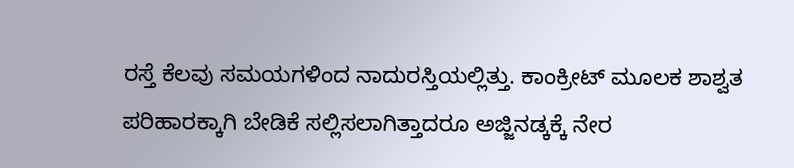ರಸ್ತೆ ಕೆಲವು ಸಮಯಗಳಿಂದ ನಾದುರಸ್ತಿಯಲ್ಲಿತ್ತು. ಕಾಂಕ್ರೀಟ್ ಮೂಲಕ ಶಾಶ್ವತ ಪರಿಹಾರಕ್ಕಾಗಿ ಬೇಡಿಕೆ ಸಲ್ಲಿಸಲಾಗಿತ್ತಾದರೂ ಅಜ್ಜಿನಡ್ಕಕ್ಕೆ ನೇರ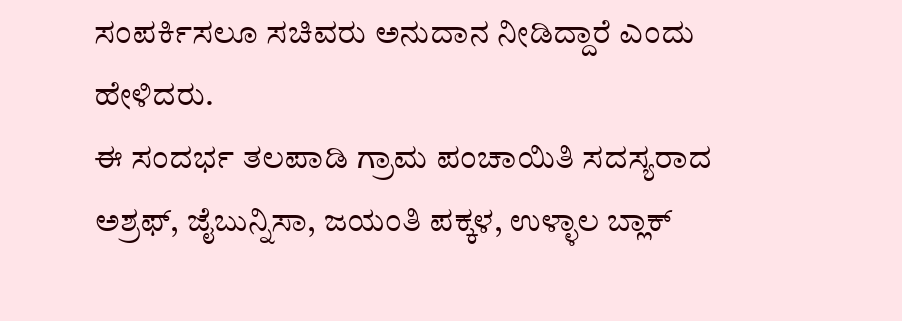ಸಂಪರ್ಕಿಸಲೂ ಸಚಿವರು ಅನುದಾನ ನೀಡಿದ್ದಾರೆ ಎಂದು ಹೇಳಿದರು.
ಈ ಸಂದರ್ಭ ತಲಪಾಡಿ ಗ್ರಾಮ ಪಂಚಾಯಿತಿ ಸದಸ್ಯರಾದ ಅಶ್ರಫ್, ಜೈಬುನ್ನಿಸಾ, ಜಯಂತಿ ಪಕ್ಕಳ, ಉಳ್ಳಾಲ ಬ್ಲಾಕ್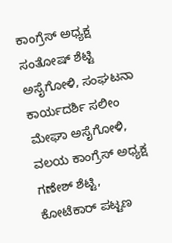ಕಾಂಗ್ರೆಸ್ ಅಧ್ಯಕ್ಷ ಸಂತೋಷ್ ಶೆಟ್ಟಿ ಅಸೈಗೋಳಿ, ಸಂಘಟನಾ ಕಾರ್ಯದರ್ಶಿ ಸಲೀಂ ಮೇಘಾ ಅಸೈಗೋಳಿ, ವಲಯ ಕಾಂಗ್ರೆಸ್ ಅಧ್ಯಕ್ಷ ಗಣೇಶ್ ಶೆಟ್ಟಿ, ಕೋಟೆಕಾರ್ ಪಟ್ಟಣ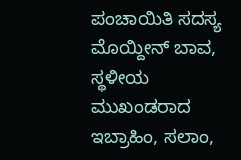ಪಂಚಾಯಿತಿ ಸದಸ್ಯ ಮೊಯ್ದೀನ್ ಬಾವ, ಸ್ಥಳೀಯ ಮುಖಂಡರಾದ ಇಬ್ರಾಹಿಂ, ಸಲಾಂ,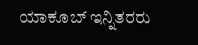ಯಾಕೂಬ್ ಇನ್ನಿತರರು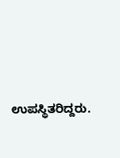ಉಪಸ್ಥಿತರಿದ್ದರು.